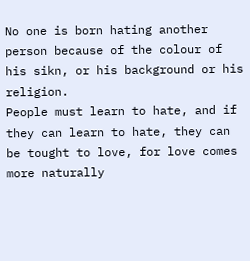No one is born hating another person because of the colour of his sikn, or his background or his religion.
People must learn to hate, and if they can learn to hate, they can
be tought to love, for love comes more naturally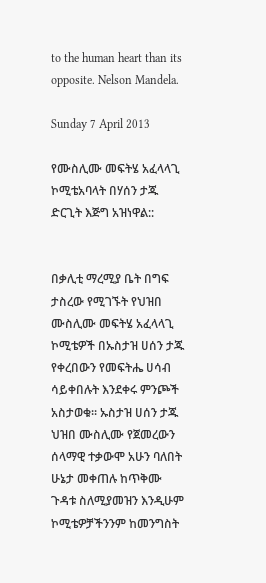to the human heart than its opposite. Nelson Mandela.

Sunday 7 April 2013

የሙስሊሙ መፍትሄ አፈላላጊ ኮሚቴአባላት በሃሰን ታጁ ድርጊት እጅግ አዝነዋል::


በቃሊቲ ማረሚያ ቤት በግፍ ታስረው የሚገኙት የህዝበ ሙስሊሙ መፍትሄ አፈላላጊ ኮሚቴዎች በኡስታዝ ሀሰን ታጁ የቀረበውን የመፍትሔ ሀሳብ ሳይቀበሉት እንደቀሩ ምንጮች አስታወቁ፡፡ ኡስታዝ ሀሰን ታጁ ህዝበ ሙስሊሙ የጀመረውን ሰላማዊ ተቃውሞ አሁን ባለበት ሁኔታ መቀጠሉ ከጥቅሙ ጉዳቱ ስለሚያመዝን እንዲሁም ኮሚቴዎቻችንንም ከመንግስት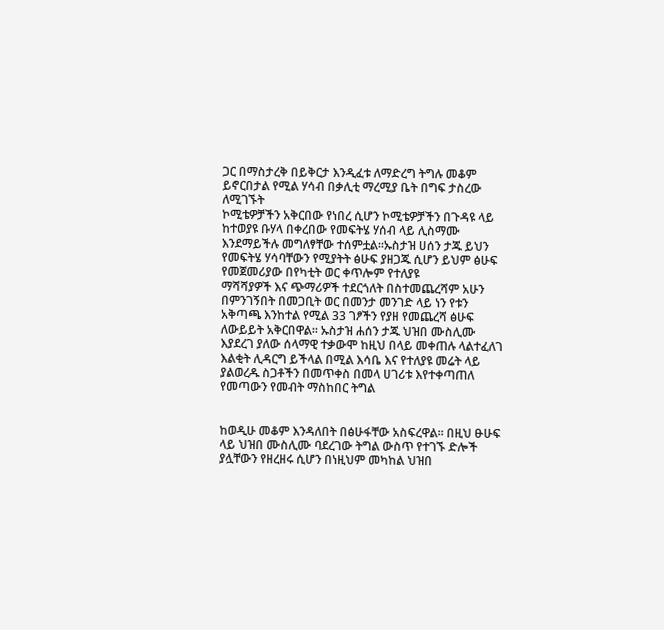ጋር በማስታረቅ በይቅርታ እንዲፈቱ ለማድረግ ትግሉ መቆም ይኖርበታል የሚል ሃሳብ በቃሊቲ ማረሚያ ቤት በግፍ ታስረው ለሚገኙት
ኮሚቴዎቻችን አቅርበው የነበረ ሲሆን ኮሚቴዎቻችን በጉዳዩ ላይ ከተወያዩ ቡሃላ በቀረበው የመፍትሄ ሃሰብ ላይ ሊስማሙ እንደማይችሉ መግለፃቸው ተሰምቷል፡፡ኡስታዝ ሀሰን ታጁ ይህን የመፍትሄ ሃሳባቸውን የሚያትት ፅሁፍ ያዘጋጁ ሲሆን ይህም ፅሁፍ የመጀመሪያው በየካቲት ወር ቀጥሎም የተለያዩ
ማሻሻያዎች እና ጭማሪዎች ተደርጎለት በስተመጨረሻም አሁን በምንገኝበት በመጋቢት ወር በመንታ መንገድ ላይ ነን የቱን አቅጣጫ እንከተል የሚል 33 ገፆችን የያዘ የመጨረሻ ፅሁፍ ለውይይት አቅርበዋል፡፡ ኡስታዝ ሐሰን ታጁ ህዝበ ሙስሊሙ እያደረገ ያለው ሰላማዊ ተቃውሞ ከዚህ በላይ መቀጠሉ ላልተፈለገ እልቂት ሊዳርግ ይችላል በሚል እሳቤ እና የተለያዩ መሬት ላይ ያልወረዱ ስጋቶችን በመጥቀስ በመላ ሀገሪቱ እየተቀጣጠለ የመጣውን የመብት ማስከበር ትግል


ከወዲሁ መቆም እንዳለበት በፅሁፋቸው አስፍረዋል፡፡ በዚህ ፁሁፍ ላይ ህዝበ ሙስሊሙ ባደረገው ትግል ውስጥ የተገኙ ድሎች ያሏቸውን የዘረዘሩ ሲሆን በነዚህም መካከል ህዝበ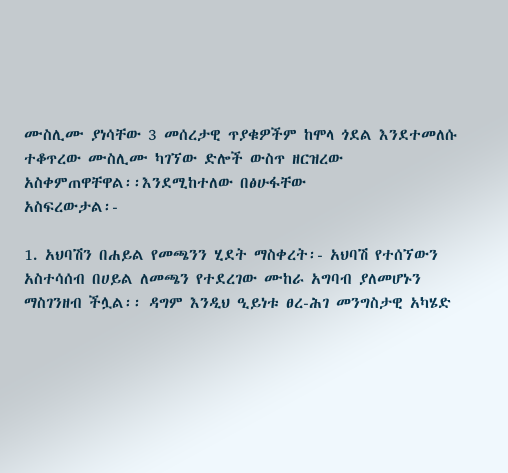ሙስሊሙ ያነሳቸው 3 መሰረታዊ ጥያቁዎችም ከሞላ ጎደል እንደተመለሱ ተቆጥረው ሙስሊሙ ካገኘው ድሎች ውስጥ ዘርዝረው
አስቀምጠዋቸዋል፡፡እንደሚከተለው በፅሁፋቸው
አስፍረውታል፡-

1. አህባሽን በሐይል የመጫንን ሂደት ማስቀረት፡- አህባሽ የተሰኘውን አስተሳሰብ በሀይል ለመጫን የተደረገው ሙከራ አግባብ ያለመሆኑን ማስገንዘብ ችሏል፡፡ ዳግም እንዲህ ዒይነቱ ፀረ-ሕገ መንግስታዊ አካሄድ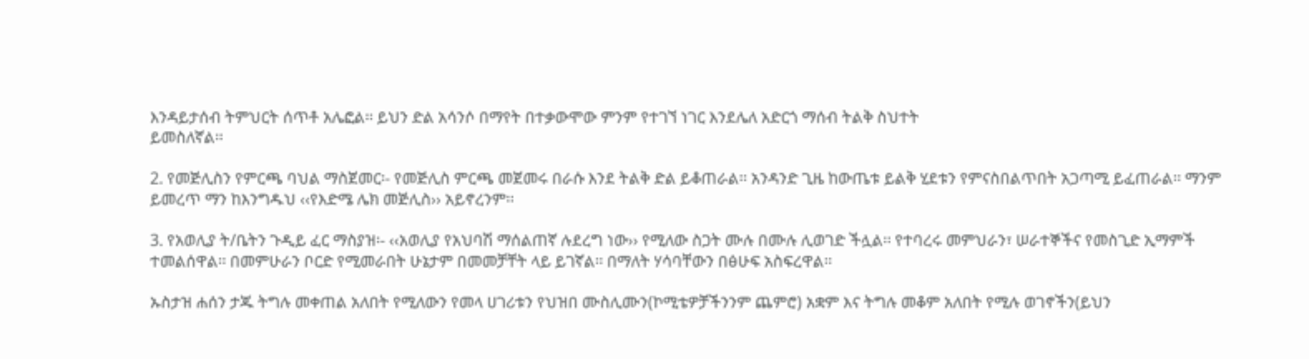እንዳይታሰብ ትምህርት ሰጥቶ አሌፎል፡፡ ይህን ድል አሳንሶ በማየት በተቃውሞው ምንም የተገኘ ነገር እንደሌለ አድርጎ ማሰብ ትልቅ ስህተት
ይመስለኛል፡፡

2. የመጅሊስን የምርጫ ባህል ማስጀመር፡- የመጅሊስ ምርጫ መጀመሩ በራሱ እንደ ትልቅ ድል ይቆጠራል፡፡ አንዳንድ ጊዜ ከውጤቱ ይልቅ ሂደቱን የምናስበልጥበት አጋጣሚ ይፈጠራል፡፡ ማንም ይመረጥ ማን ከእንግዱህ ‹‹የእድሜ ሌክ መጅሊስ›› አይኖረንም፡፡

3. የአወሊያ ት/ቤትን ጉዲይ ፈር ማስያዝ፡- ‹‹አወሊያ የአህባሽ ማሰልጠኛ ሉደረግ ነው›› የሚለው ስጋት ሙሉ በሙሉ ሊወገድ ችሏል፡፡ የተባረሩ መምህራን፣ ሠራተኞችና የመስጊድ ኢማምች ተመልሰዋል፡፡ በመምሁራን ቦርድ የሚመራበት ሁኔታም በመመቻቸት ላይ ይገኛል፡፡ በማለት ሃሳባቸውን በፅሁፍ አስፍረዋል፡፡

ኡስታዝ ሐሰን ታጁ ትግሉ መቀጠል አለበት የሚለውን የመላ ሀገሪቱን የህዝበ ሙስሊሙን(ኮሚቴዎቻችንንም ጨምሮ) አቋም እና ትግሉ መቆም አለበት የሚሉ ወገኖችን(ይህን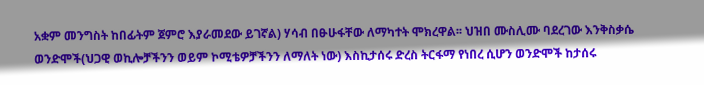አቋም መንግስት ከበፊትም ጀምሮ እያራመደው ይገኛል) ሃሳብ በፁሁፋቸው ለማካተት ሞክረዋል፡፡ ህዝበ ሙስሊሙ ባደረገው እንቅስቃሴ ወንድሞች(ህጋዊ ወኪሎቻችንን ወይም ኮሚቴዎቻችንን ለማለት ነው) እስኪታሰሩ ድረስ ትርፋማ የነበረ ሲሆን ወንድሞች ከታሰሩ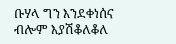ቡሃላ ግን እንደቀነሰና ብሎም እያሽቆለቆለ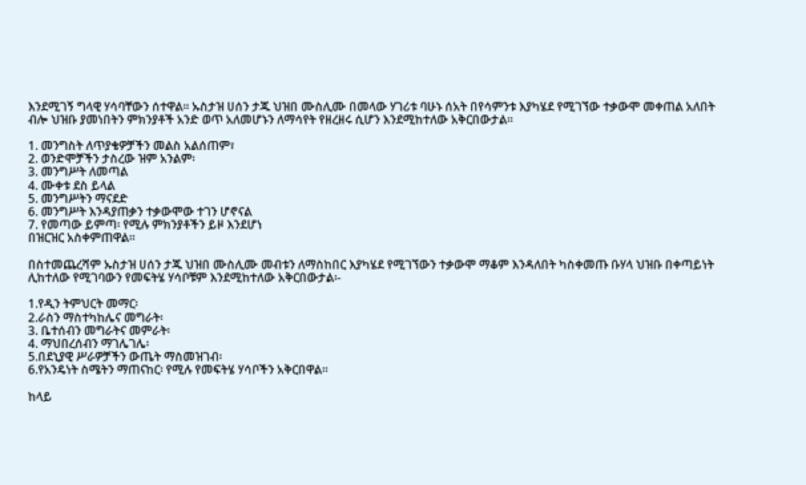እንደሚገኝ ግላዊ ሃሳባቸውን ሰተዋል፡፡ ኡስታዝ ሀሰን ታጁ ህዝበ ሙስሊሙ በመላው ሃገሪቱ ባሁኑ ሰአት በየሳምንቱ እያካሄደ የሚገኘው ተቃውሞ መቀጠል አለበት ብሎ ህዝቡ ያመነበትን ምክንያቶች አንድ ወጥ አለመሆኑን ለማሳየት የዘረዘሩ ሲሆን እንደሚከተለው አቅርበውታል፡፡

1. መንግስት ለጥያቄዎቻችን መልስ አልሰጠም፣
2. ወንድሞቻችን ታስረው ዝም አንልም፡
3. መንግሥት ለመጣል
4. ሙቀቱ ደስ ይላል
5. መንግሥትን ማናደድ
6. መንግሥት እንዳያጠቃን ተቃውሞው ተገን ሆኖናል
7. የመጣው ይምጣ፡ የሚሉ ምክንያቶችን ይዞ እንደሆነ
በዝርዝር አስቀምጠዋል፡፡

በስተመጨረሻም ኡስታዝ ሀሰን ታጁ ህዝበ ሙስሊሙ መብቱን ለማስከበር እያካሄደ የሚገኘውን ተቃውሞ ማቆም እንዳለበት ካስቀመጡ ቡሃላ ህዝቡ በቀጣይነት ሊከተለው የሚገባውን የመፍትሄ ሃሳቦቹም እንደሚከተለው አቅርበውታል፡-

1.የዲን ትምህርት መማር፡
2.ራስን ማስተካከሌና መግራት፡
3. ቤተሰብን መግራትና መምራት፡
4. ማህበረሰብን ማገሌገሌ፡
5.በደኒያዊ ሥራዎቻችን ውጤት ማስመዝገብ፡
6.የአንዴነት ስሜትን ማጠናከር፡ የሚሉ የመፍትሄ ሃሳቦችን አቅርበዋል፡፡

ከላይ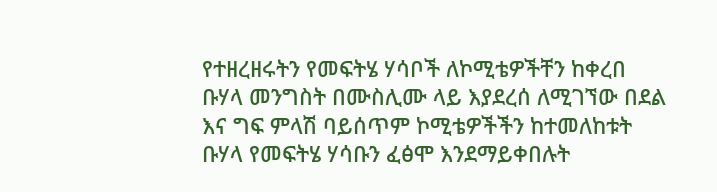የተዘረዘሩትን የመፍትሄ ሃሳቦች ለኮሚቴዎችቸን ከቀረበ ቡሃላ መንግስት በሙስሊሙ ላይ እያደረሰ ለሚገኘው በደል እና ግፍ ምላሽ ባይሰጥም ኮሚቴዎችችን ከተመለከቱት ቡሃላ የመፍትሄ ሃሳቡን ፈፅሞ እንደማይቀበሉት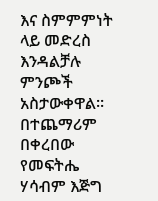እና ስምምምነት ላይ መድረስ እንዳልቻሉ ምንጮች አስታውቀዋል፡፡ በተጨማሪም በቀረበው የመፍትሔ ሃሳብም እጅግ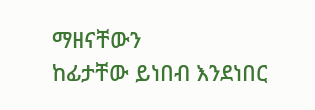ማዘናቸውን
ከፊታቸው ይነበብ እንደነበር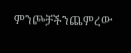ምንጮቻችንጨምረው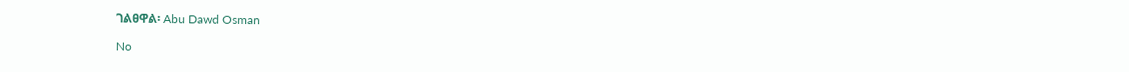ገልፀዋል፡ Abu Dawd Osman

No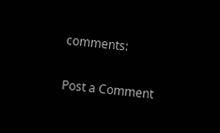comments:

Post a Comment